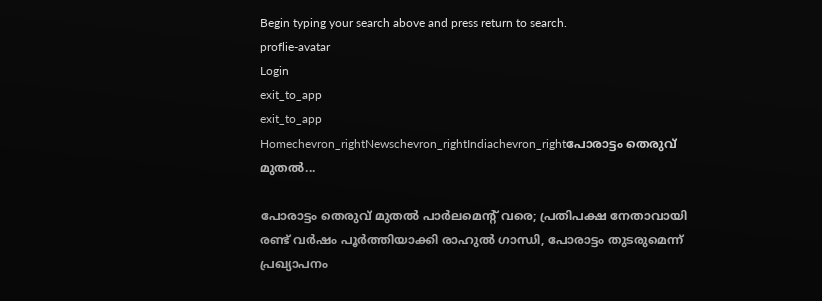Begin typing your search above and press return to search.
proflie-avatar
Login
exit_to_app
exit_to_app
Homechevron_rightNewschevron_rightIndiachevron_rightപോരാട്ടം തെരുവ് മുതൽ...

പോരാട്ടം തെരുവ് മുതൽ പാർലമെന്റ് വരെ; പ്രതിപക്ഷ നേതാവായി രണ്ട് വർഷം പൂർത്തിയാക്കി രാഹുൽ ഗാന്ധി, പോരാട്ടം തുടരുമെന്ന് പ്രഖ്യാപനം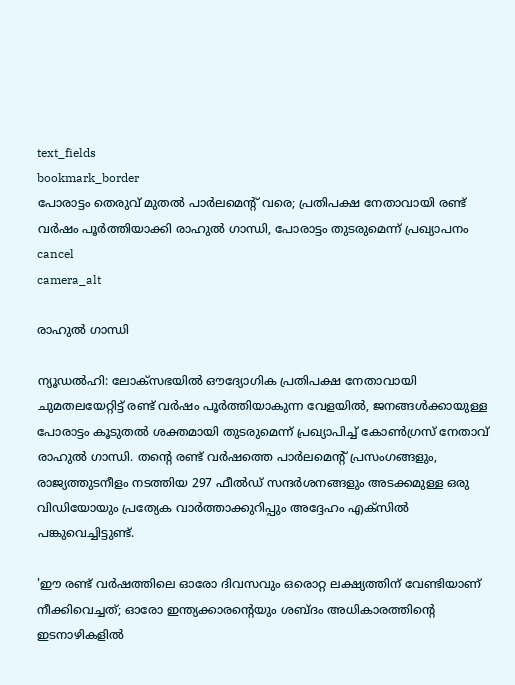text_fields
bookmark_border
പോരാട്ടം തെരുവ് മുതൽ പാർലമെന്റ് വരെ; പ്രതിപക്ഷ നേതാവായി രണ്ട് വർഷം പൂർത്തിയാക്കി രാഹുൽ ഗാന്ധി, പോരാട്ടം തുടരുമെന്ന് പ്രഖ്യാപനം
cancel
camera_alt

രാഹുൽ ഗാന്ധി

ന്യൂഡൽഹി: ലോക്‌സഭയിൽ ഔദ്യോഗിക പ്രതിപക്ഷ നേതാവായി ചുമതലയേറ്റിട്ട് രണ്ട് വർഷം പൂർത്തിയാകുന്ന വേളയിൽ, ജനങ്ങൾക്കായുള്ള പോരാട്ടം കൂടുതൽ ശക്തമായി തുടരുമെന്ന് പ്രഖ്യാപിച്ച് കോൺഗ്രസ് നേതാവ് രാഹുൽ ഗാന്ധി. തന്റെ രണ്ട് വർഷത്തെ പാർലമെന്റ് പ്രസംഗങ്ങളും, രാജ്യത്തുടനീളം നടത്തിയ 297 ഫീൽഡ് സന്ദർശനങ്ങളും അടക്കമുള്ള ഒരു വിഡിയോയും പ്രത്യേക വാർത്താക്കുറിപ്പും അദ്ദേഹം എക്സിൽ പങ്കുവെച്ചിട്ടുണ്ട്.

'ഈ രണ്ട് വർഷത്തിലെ ഓരോ ദിവസവും ഒരൊറ്റ ലക്ഷ്യത്തിന് വേണ്ടിയാണ് നീക്കിവെച്ചത്; ഓരോ ഇന്ത്യക്കാരന്റെയും ശബ്ദം അധികാരത്തിന്റെ ഇടനാഴികളിൽ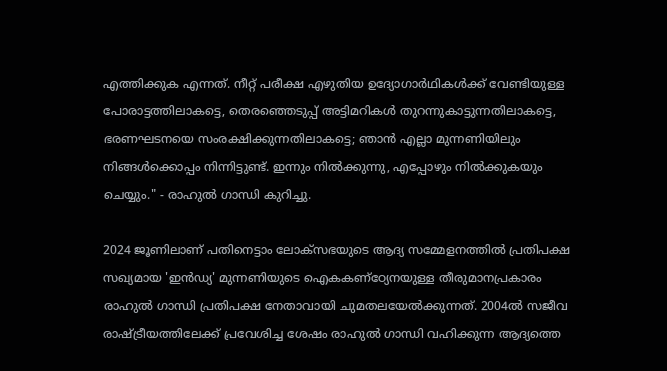എത്തിക്കുക എന്നത്. നീറ്റ് പരീക്ഷ എഴുതിയ ഉദ്യോഗാർഥികൾക്ക് വേണ്ടിയുള്ള പോരാട്ടത്തിലാകട്ടെ, തെരഞ്ഞെടുപ്പ് അട്ടിമറികൾ തുറന്നുകാട്ടുന്നതിലാകട്ടെ, ഭരണഘടനയെ സംരക്ഷിക്കുന്നതിലാകട്ടെ; ഞാൻ എല്ലാ മുന്നണിയിലും നിങ്ങൾക്കൊപ്പം നിന്നിട്ടുണ്ട്. ഇന്നും നിൽക്കുന്നു, എപ്പോഴും നിൽക്കുകയും ചെയ്യും." - രാഹുൽ ഗാന്ധി കുറിച്ചു.

2024 ജൂണിലാണ് പതിനെട്ടാം ലോക്‌സഭയുടെ ആദ്യ സമ്മേളനത്തിൽ പ്രതിപക്ഷ സഖ്യമായ 'ഇൻഡ്യ' മുന്നണിയുടെ ഐകകണ്ഠ്യേനയുള്ള തീരുമാനപ്രകാരം രാഹുൽ ഗാന്ധി പ്രതിപക്ഷ നേതാവായി ചുമതലയേൽക്കുന്നത്. 2004ൽ സജീവ രാഷ്ട്രീയത്തിലേക്ക് പ്രവേശിച്ച ശേഷം രാഹുൽ ഗാന്ധി വഹിക്കുന്ന ആദ്യത്തെ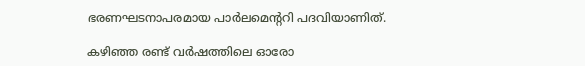ഭരണഘടനാപരമായ പാർലമെന്ററി പദവിയാണിത്.

കഴിഞ്ഞ രണ്ട് വർഷത്തിലെ ഓരോ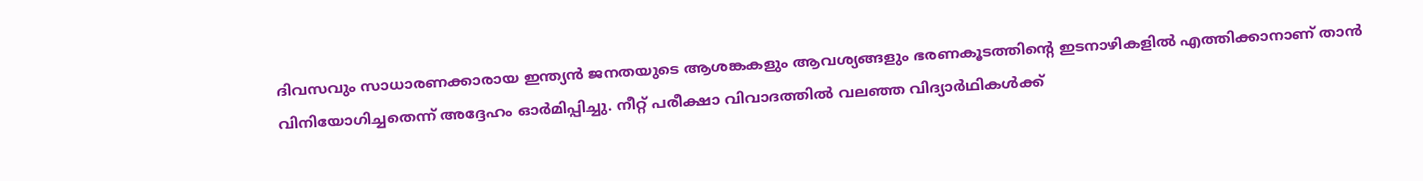ദിവസവും സാധാരണക്കാരായ ഇന്ത്യൻ ജനതയുടെ ആശങ്കകളും ആവശ്യങ്ങളും ഭരണകൂടത്തിന്റെ ഇടനാഴികളിൽ എത്തിക്കാനാണ് താൻ വിനിയോഗിച്ചതെന്ന് അദ്ദേഹം ഓർമിപ്പിച്ചു. നീറ്റ് പരീക്ഷാ വിവാദത്തിൽ വലഞ്ഞ വിദ്യാർഥികൾക്ക്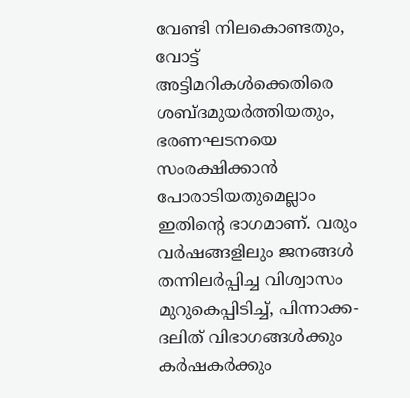വേണ്ടി നിലകൊണ്ടതും, വോട്ട് അട്ടിമറികൾക്കെതിരെ ശബ്ദമുയർത്തിയതും, ഭരണഘടനയെ സംരക്ഷിക്കാൻ പോരാടിയതുമെല്ലാം ഇതിന്റെ ഭാഗമാണ്. വരും വർഷങ്ങളിലും ജനങ്ങൾ തന്നിലർപ്പിച്ച വിശ്വാസം മുറുകെപ്പിടിച്ച്, പിന്നാക്ക-ദലിത് വിഭാഗങ്ങൾക്കും കർഷകർക്കും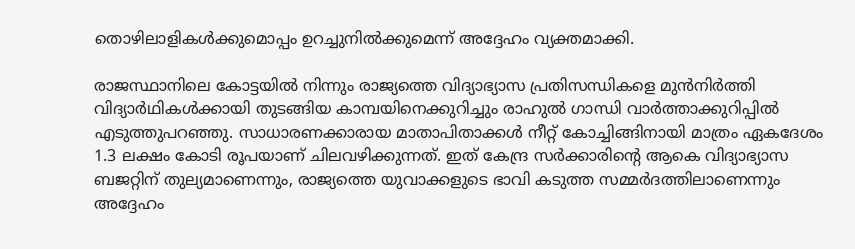തൊഴിലാളികൾക്കുമൊപ്പം ഉറച്ചുനിൽക്കുമെന്ന് അദ്ദേഹം വ്യക്തമാക്കി.

രാജസ്ഥാനിലെ കോട്ടയിൽ നിന്നും രാജ്യത്തെ വിദ്യാഭ്യാസ പ്രതിസന്ധികളെ മുൻനിർത്തി വിദ്യാർഥികൾക്കായി തുടങ്ങിയ കാമ്പയിനെക്കുറിച്ചും രാഹുൽ ഗാന്ധി വാർത്താക്കുറിപ്പിൽ എടുത്തുപറഞ്ഞു. സാധാരണക്കാരായ മാതാപിതാക്കൾ നീറ്റ് കോച്ചിങ്ങിനായി മാത്രം ഏകദേശം 1.3 ലക്ഷം കോടി രൂപയാണ് ചിലവഴിക്കുന്നത്. ഇത് കേന്ദ്ര സർക്കാരിന്റെ ആകെ വിദ്യാഭ്യാസ ബജറ്റിന് തുല്യമാണെന്നും, രാജ്യത്തെ യുവാക്കളുടെ ഭാവി കടുത്ത സമ്മർദത്തിലാണെന്നും അദ്ദേഹം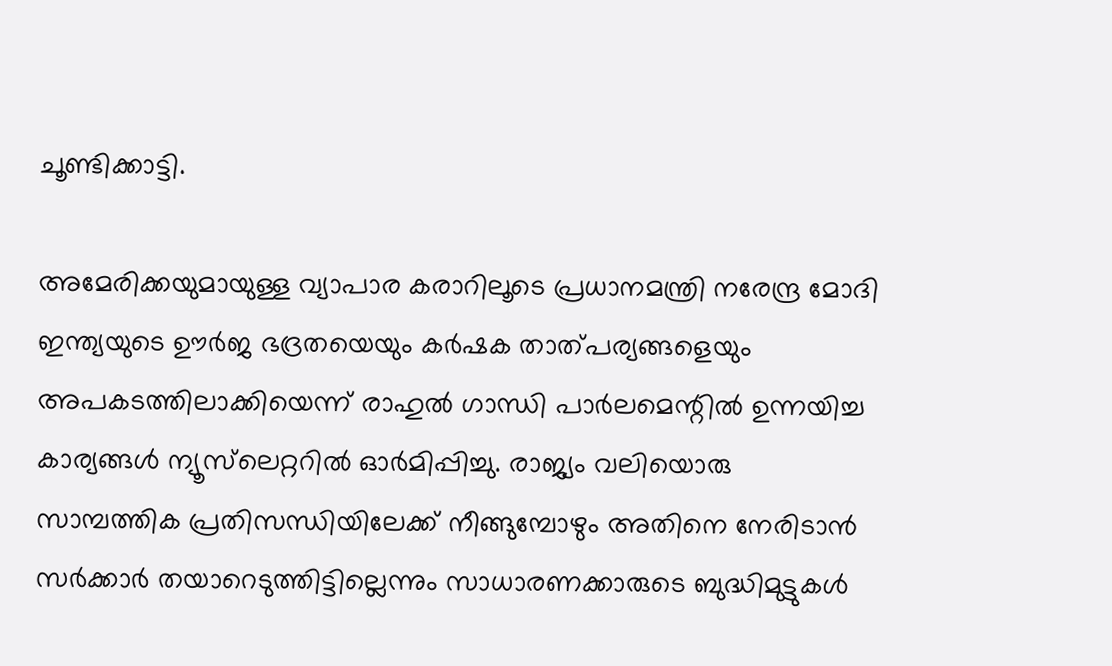ചൂണ്ടിക്കാട്ടി.

അമേരിക്കയുമായുള്ള വ്യാപാര കരാറിലൂടെ പ്രധാനമന്ത്രി നരേന്ദ്ര മോദി ഇന്ത്യയുടെ ഊർജ ഭദ്രതയെയും കർഷക താത്പര്യങ്ങളെയും അപകടത്തിലാക്കിയെന്ന് രാഹുൽ ഗാന്ധി പാർലമെന്റിൽ ഉന്നയിച്ച കാര്യങ്ങൾ ന്യൂസ്‌ലെറ്ററിൽ ഓർമിപ്പിച്ചു. രാജ്യം വലിയൊരു സാമ്പത്തിക പ്രതിസന്ധിയിലേക്ക് നീങ്ങുമ്പോഴും അതിനെ നേരിടാൻ സർക്കാർ തയാറെടുത്തിട്ടില്ലെന്നും സാധാരണക്കാരുടെ ബുദ്ധിമുട്ടുകൾ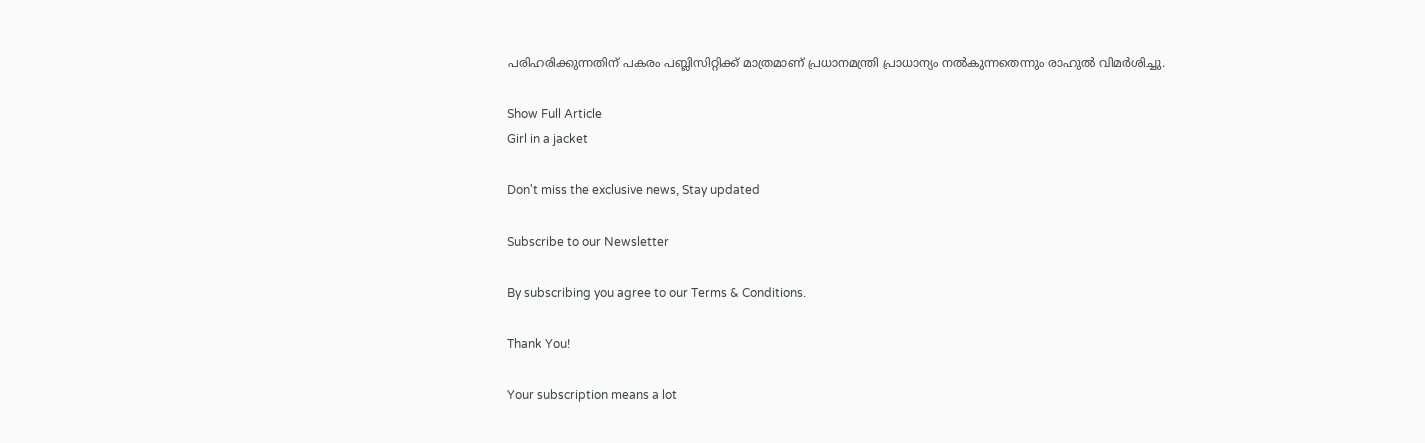പരിഹരിക്കുന്നതിന് പകരം പബ്ലിസിറ്റിക്ക് മാത്രമാണ് പ്രധാനമന്ത്രി പ്രാധാന്യം നൽകുന്നതെന്നും രാഹുൽ വിമർശിച്ചു.

Show Full Article
Girl in a jacket

Don't miss the exclusive news, Stay updated

Subscribe to our Newsletter

By subscribing you agree to our Terms & Conditions.

Thank You!

Your subscription means a lot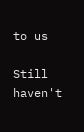to us

Still haven't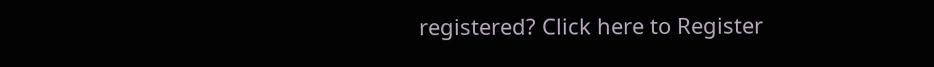registered? Click here to Register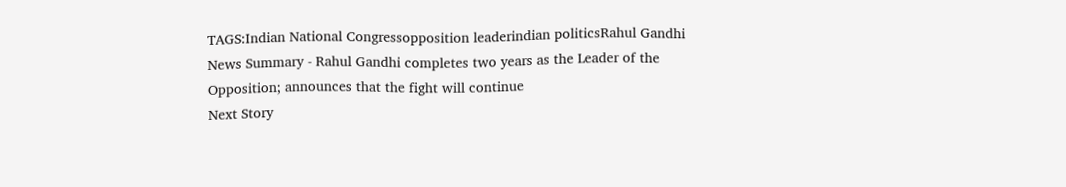TAGS:Indian National Congressopposition leaderindian politicsRahul Gandhi
News Summary - Rahul Gandhi completes two years as the Leader of the Opposition; announces that the fight will continue
Next Story